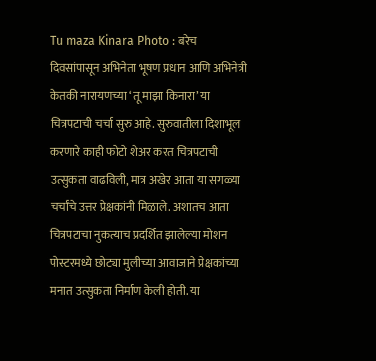Tu maza Kinara Photo : बरेच दिवसांपासून अभिनेता भूषण प्रधान आणि अभिनेत्री केतकी नारायणच्या ‘तू माझा किनारा’ या चित्रपटाची चर्चा सुरु आहे. सुरुवातीला दिशाभूल करणारे काही फोटो शेअर करत चित्रपटाची उत्सुकता वाढविली, मात्र अखेर आता या सगळ्या चर्चांचे उत्तर प्रेक्षकांनी मिळाले. अशातच आता चित्रपटाचा नुकत्याच प्रदर्शित झालेल्या मोशन पोस्टरमध्ये छोट्या मुलीच्या आवाजाने प्रेक्षकांच्या मनात उत्सुकता निर्माण केली होती. या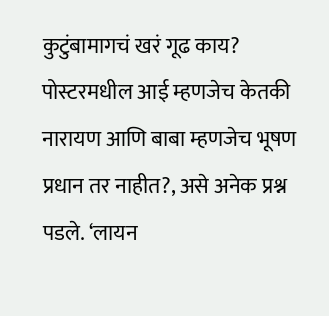कुटुंबामागचं खरं गूढ काय? पोस्टरमधील आई म्हणजेच केतकी नारायण आणि बाबा म्हणजेच भूषण प्रधान तर नाहीत?, असे अनेक प्रश्न पडले. ‘लायन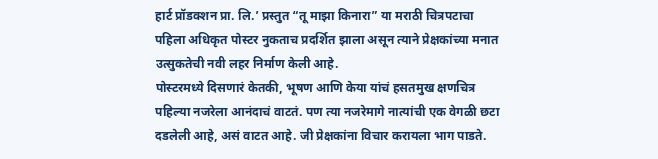हार्ट प्रॉडक्शन प्रा. लि.’ प्रस्तुत “तू माझा किनारा” या मराठी चित्रपटाचा पहिला अधिकृत पोस्टर नुकताच प्रदर्शित झाला असून त्याने प्रेक्षकांच्या मनात उत्सुकतेची नवी लहर निर्माण केली आहे.
पोस्टरमध्ये दिसणारं केतकी, भूषण आणि केया यांचं हसतमुख क्षणचित्र पहिल्या नजरेला आनंदाचं वाटतं. पण त्या नजरेमागे नात्यांची एक वेगळी छटा दडलेली आहे, असं वाटत आहे. जी प्रेक्षकांना विचार करायला भाग पाडते.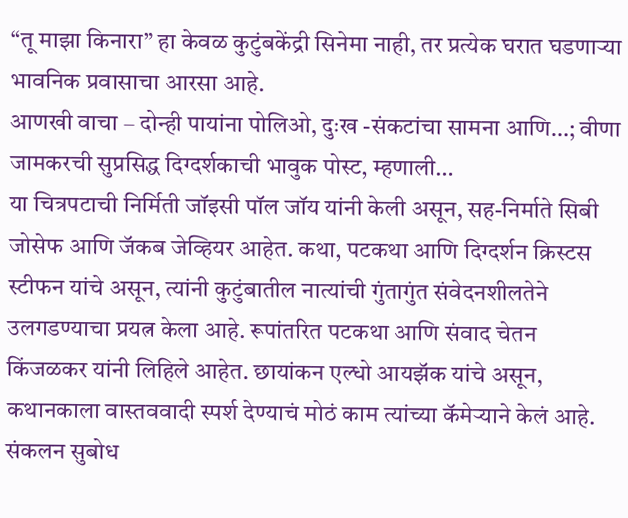“तू माझा किनारा” हा केवळ कुटुंबकेंद्री सिनेमा नाही, तर प्रत्येक घरात घडणाऱ्या भावनिक प्रवासाचा आरसा आहे.
आणखी वाचा – दोन्ही पायांना पोलिओ, दुःख -संकटांचा सामना आणि…; वीणा जामकरची सुप्रसिद्ध दिग्दर्शकाची भावुक पोस्ट, म्हणाली…
या चित्रपटाची निर्मिती जॉइसी पॉल जॉय यांनी केली असून, सह-निर्माते सिबी जोसेफ आणि जॅकब जेव्हियर आहेत. कथा, पटकथा आणि दिग्दर्शन क्रिस्टस स्टीफन यांचे असून, त्यांनी कुटुंबातील नात्यांची गुंतागुंत संवेदनशीलतेने उलगडण्याचा प्रयत्न केला आहे. रूपांतरित पटकथा आणि संवाद चेतन किंजळकर यांनी लिहिले आहेत. छायांकन एल्धो आयझॅक यांचे असून, कथानकाला वास्तववादी स्पर्श देण्याचं मोठं काम त्यांच्या कॅमेऱ्याने केलं आहे. संकलन सुबोध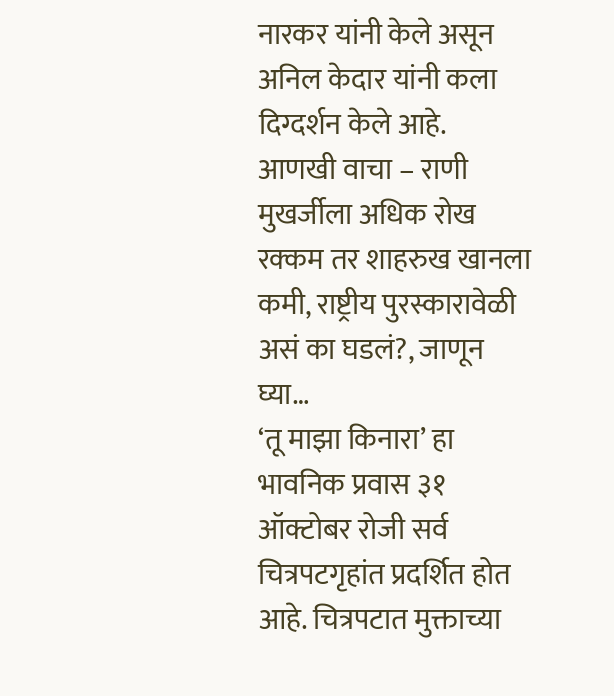नारकर यांनी केले असून अनिल केदार यांनी कला दिग्दर्शन केले आहे.
आणखी वाचा – राणी मुखर्जीला अधिक रोख रक्कम तर शाहरुख खानला कमी, राष्ट्रीय पुरस्कारावेळी असं का घडलं?, जाणून घ्या…
‘तू माझा किनारा’ हा भावनिक प्रवास ३१ ऑक्टोबर रोजी सर्व चित्रपटगृहांत प्रदर्शित होत आहे. चित्रपटात मुक्ताच्या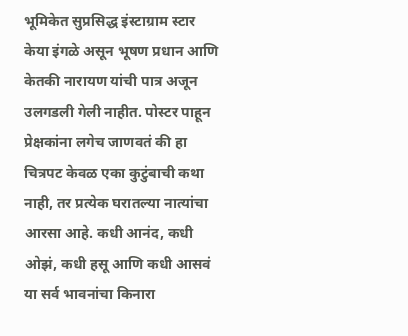भूमिकेत सुप्रसिद्ध इंस्टाग्राम स्टार केया इंगळे असून भूषण प्रधान आणि केतकी नारायण यांची पात्र अजून उलगडली गेली नाहीत. पोस्टर पाहून प्रेक्षकांना लगेच जाणवतं की हा चित्रपट केवळ एका कुटुंबाची कथा नाही, तर प्रत्येक घरातल्या नात्यांचा आरसा आहे. कधी आनंद, कधी ओझं, कधी हसू आणि कधी आसवं या सर्व भावनांचा किनारा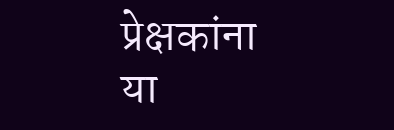प्रेक्षकांना या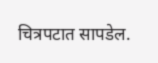चित्रपटात सापडेल.